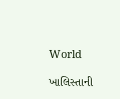World

ખાલિસ્તાની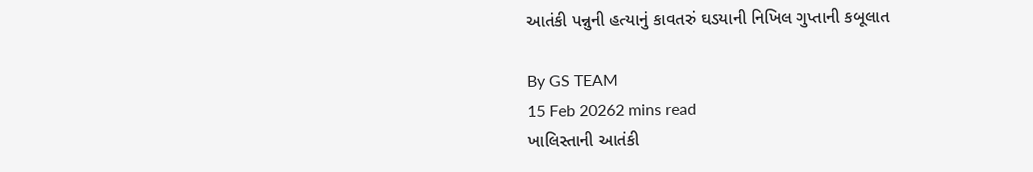આતંકી પન્નુની હત્યાનું કાવતરું ઘડયાની નિખિલ ગુપ્તાની કબૂલાત

By GS TEAM
15 Feb 20262 mins read
ખાલિસ્તાની આતંકી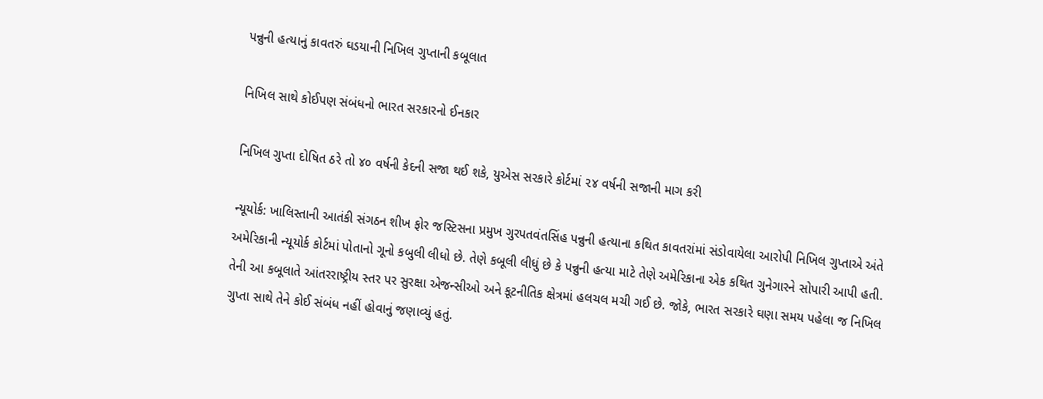પન્નુની હત્યાનું કાવતરું ઘડયાની નિખિલ ગુપ્તાની કબૂલાત

નિખિલ સાથે કોઈપણ સંબંધનો ભારત સરકારનો ઈનકાર

નિખિલ ગુપ્તા દોષિત ઠરે તો ૪૦ વર્ષની કેદની સજા થઈ શકે, યુએસ સરકારે કોર્ટમાં ૨૪ વર્ષની સજાની માગ કરી

ન્યૂયોર્ક: ખાલિસ્તાની આતંકી સંગઠન શીખ ફોર જસ્ટિસના પ્રમુખ ગુરપતવંતસિંહ પન્નુની હત્યાના કથિત કાવતરાંમાં સંડોવાયેલા આરોપી નિખિલ ગુપ્તાએ અંતે અમેરિકાની ન્યૂયોર્ક કોર્ટમાં પોતાનો ગૂનો કબુલી લીધો છે. તેણે કબૂલી લીધું છે કે પન્નુની હત્યા માટે તેણે અમેરિકાના એક કથિત ગુનેગારને સોપારી આપી હતી. તેની આ કબૂલાતે આંતરરાષ્ટ્રીય સ્તર પર સુરક્ષા એજન્સીઓ અને કૂટનીતિક ક્ષેત્રમાં હલચલ મચી ગઈ છે. જોકે, ભારત સરકારે ઘણા સમય પહેલા જ નિખિલ ગુપ્તા સાથે તેને કોઈ સંબંધ નહીં હોવાનું જણાવ્યું હતું.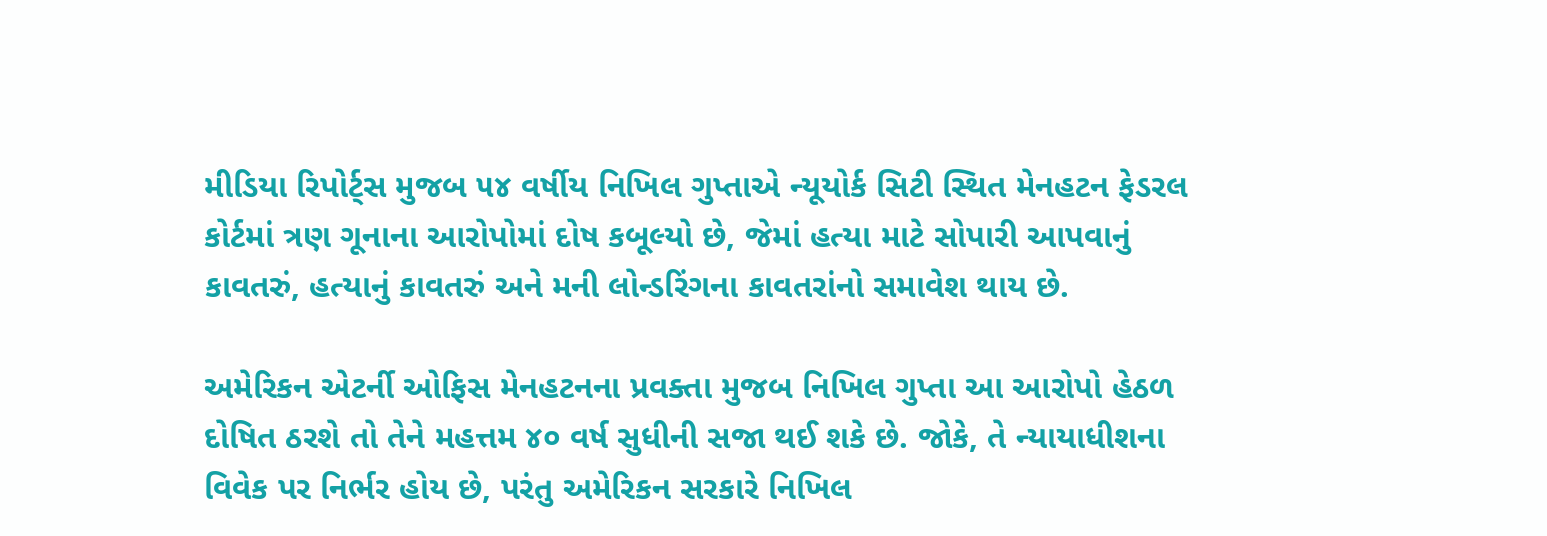મીડિયા રિપોર્ટ્સ મુજબ ૫૪ વર્ષીય નિખિલ ગુપ્તાએ ન્યૂયોર્ક સિટી સ્થિત મેનહટન ફેડરલ કોર્ટમાં ત્રણ ગૂનાના આરોપોમાં દોષ કબૂલ્યો છે, જેમાં હત્યા માટે સોપારી આપવાનું કાવતરું, હત્યાનું કાવતરું અને મની લોન્ડરિંગના કાવતરાંનો સમાવેશ થાય છે.

અમેરિકન એટર્ની ઓફિસ મેનહટનના પ્રવક્તા મુજબ નિખિલ ગુપ્તા આ આરોપો હેઠળ દોષિત ઠરશે તો તેને મહત્તમ ૪૦ વર્ષ સુધીની સજા થઈ શકે છે. જોકે, તે ન્યાયાધીશના વિવેક પર નિર્ભર હોય છે, પરંતુ અમેરિકન સરકારે નિખિલ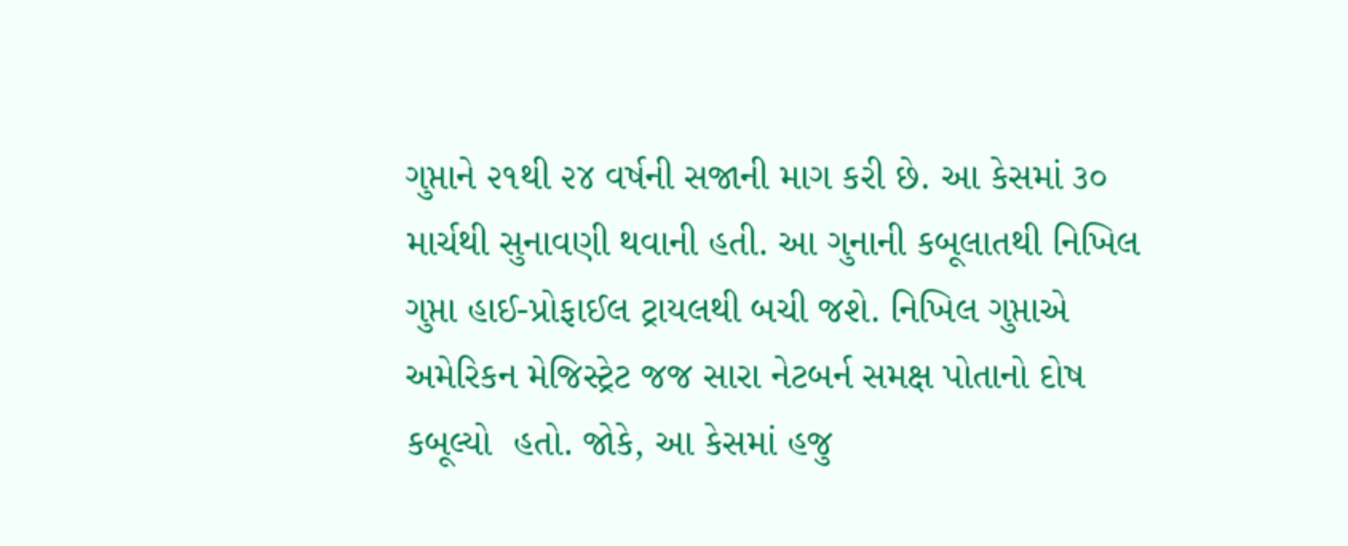ગુપ્તાને ૨૧થી ૨૪ વર્ષની સજાની માગ કરી છે. આ કેસમાં ૩૦ માર્ચથી સુનાવણી થવાની હતી. આ ગુનાની કબૂલાતથી નિખિલ ગુપ્તા હાઈ-પ્રોફાઈલ ટ્રાયલથી બચી જશે. નિખિલ ગુપ્તાએ અમેરિકન મેજિસ્ટ્રેટ જજ સારા નેટબર્ન સમક્ષ પોતાનો દોષ કબૂલ્યો  હતો. જોકે, આ કેસમાં હજુ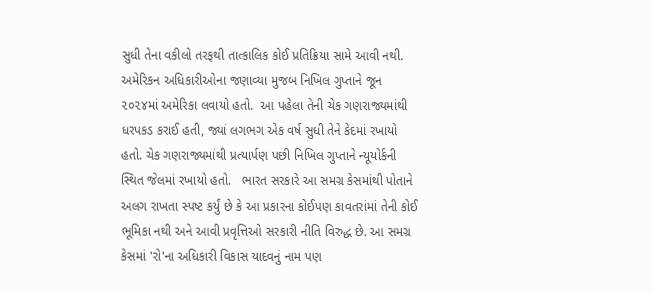સુધી તેના વકીલો તરફથી તાત્કાલિક કોઈ પ્રતિક્રિયા સામે આવી નથી. અમેરિકન અધિકારીઓના જણાવ્યા મુજબ નિખિલ ગુપ્તાને જૂન ૨૦૨૪માં અમેરિકા લવાયો હતો.  આ પહેલા તેની ચેક ગણરાજ્યમાંથી ધરપકડ કરાઈ હતી, જ્યાં લગભગ એક વર્ષ સુધી તેને કેદમાં રખાયો હતો. ચેક ગણરાજ્યમાંથી પ્રત્યાર્પણ પછી નિખિલ ગુપ્તાને ન્યૂયોર્કની સ્થિત જેલમાં રખાયો હતો.   ભારત સરકારે આ સમગ્ર કેસમાંથી પોતાને અલગ રાખતા સ્પષ્ટ કર્યું છે કે આ પ્રકારના કોઈપણ કાવતરાંમાં તેની કોઈ ભૂમિકા નથી અને આવી પ્રવૃત્તિઓ સરકારી નીતિ વિરુદ્ધ છે. આ સમગ્ર કેસમાં 'રો'ના અધિકારી વિકાસ યાદવનું નામ પણ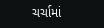ચર્ચામાં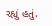રહ્યું હતું.